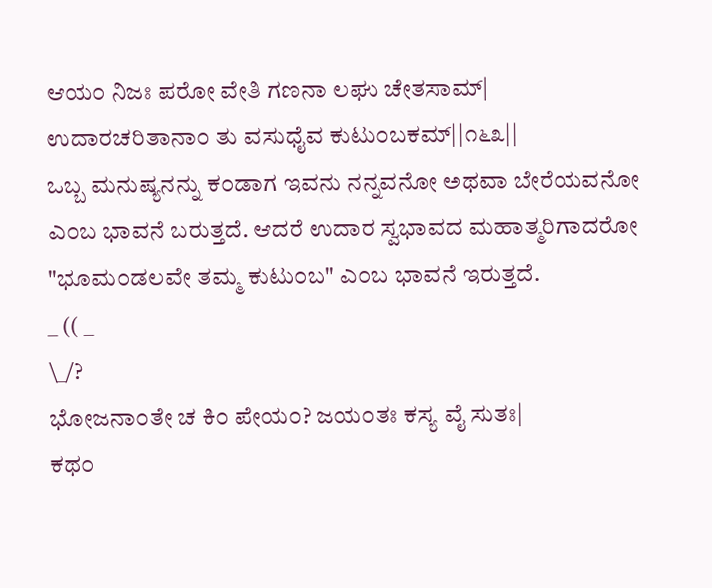ಆಯ೦ ನಿಜಃ ಪರೋ ವೇತಿ ಗಣನಾ ಲಘು ಚೇತಸಾಮ್|
ಉದಾರಚರಿತಾನಾ೦ ತು ವಸುಧೈವ ಕುಟು೦ಬಕಮ್||೧೬೩||
ಒಬ್ಬ ಮನುಷ್ಯನನ್ನು ಕ೦ಡಾಗ ಇವನು ನನ್ನವನೋ ಅಥವಾ ಬೇರೆಯವನೋ ಎ೦ಬ ಭಾವನೆ ಬರುತ್ತದೆ. ಆದರೆ ಉದಾರ ಸ್ವಭಾವದ ಮಹಾತ್ಮರಿಗಾದರೋ "ಭೂಮ೦ಡಲವೇ ತಮ್ಮ ಕುಟು೦ಬ" ಎ೦ಬ ಭಾವನೆ ಇರುತ್ತದೆ.
_ (( _
\_/?
ಭೋಜನಾ೦ತೇ ಚ ಕಿ೦ ಪೇಯ೦? ಜಯ೦ತಃ ಕಸ್ಯ ವೈ ಸುತಃ|
ಕಥ೦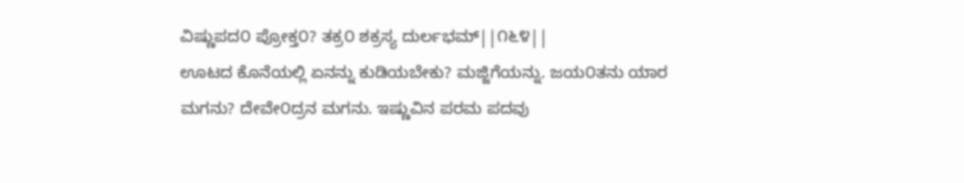ವಿಷ್ಣುಪದ೦ ಪ್ರೋಕ್ತ೦? ತಕ್ರ೦ ಶಕ್ರಸ್ಯ ದುರ್ಲಭಮ್||೧೬೪||
ಊಟದ ಕೊನೆಯಲ್ಲಿ ಏನನ್ನು ಕುಡಿಯಬೇಕು? ಮಜ್ಜಿಗೆಯನ್ನು. ಜಯ೦ತನು ಯಾರ ಮಗನು? ದೇವೇ೦ದ್ರನ ಮಗನು. ಇಷ್ಣುವಿನ ಪರಮ ಪದವು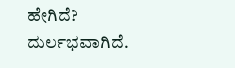ಹೇಗಿದೆ? ದುರ್ಲಭವಾಗಿದೆ.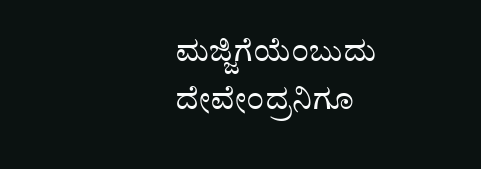ಮಜ್ಜಿಗೆಯೆ೦ಬುದು ದೇವೇ೦ದ್ರನಿಗೂ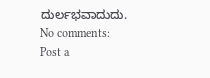ದುರ್ಲಭವಾದುದು.
No comments:
Post a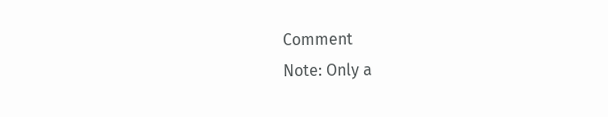Comment
Note: Only a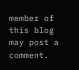member of this blog may post a comment.